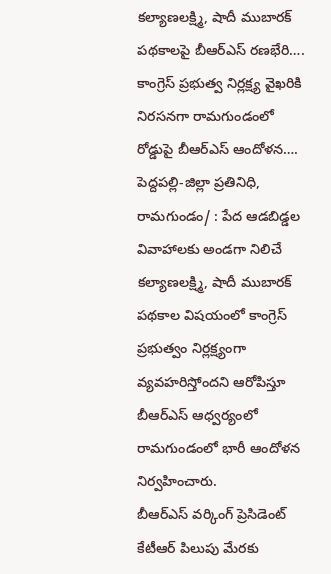కల్యాణలక్ష్మి, షాదీ ముబారక్ పథకాలపై బీఆర్ఎస్ రణభేరి….
కాంగ్రెస్ ప్రభుత్వ నిర్లక్ష్య వైఖరికి నిరసనగా రామగుండంలో రోడ్డుపై బీఆర్ఎస్ ఆందోళన….
పెద్దపల్లి-జిల్లా ప్రతినిధి, రామగుండం/ : పేద ఆడబిడ్డల వివాహాలకు అండగా నిలిచే కల్యాణలక్ష్మి, షాదీ ముబారక్ పథకాల విషయంలో కాంగ్రెస్ ప్రభుత్వం నిర్లక్ష్యంగా వ్యవహరిస్తోందని ఆరోపిస్తూ బీఆర్ఎస్ ఆధ్వర్యంలో రామగుండంలో భారీ ఆందోళన నిర్వహించారు.
బీఆర్ఎస్ వర్కింగ్ ప్రెసిడెంట్ కేటీఆర్ పిలుపు మేరకు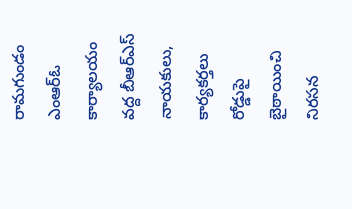రామగుండం ఎంఆర్ఓ కార్యాలయం వద్ద బీఆర్ఎస్ నాయకులు, కార్యకర్తలు రోడ్డుపై బైఠాయించి నిరసన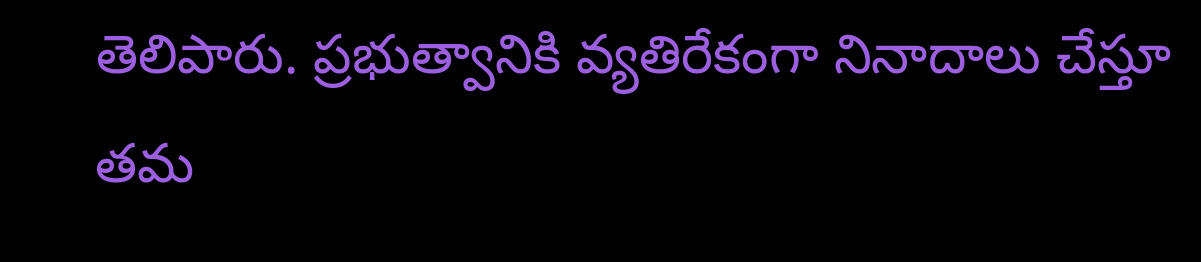తెలిపారు. ప్రభుత్వానికి వ్యతిరేకంగా నినాదాలు చేస్తూ తమ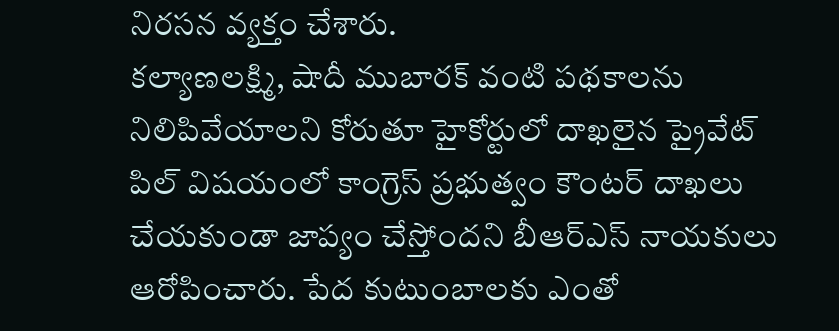నిరసన వ్యక్తం చేశారు.
కల్యాణలక్ష్మి, షాదీ ముబారక్ వంటి పథకాలను నిలిపివేయాలని కోరుతూ హైకోర్టులో దాఖలైన ప్రైవేట్ పిల్ విషయంలో కాంగ్రెస్ ప్రభుత్వం కౌంటర్ దాఖలు చేయకుండా జాప్యం చేస్తోందని బీఆర్ఎస్ నాయకులు ఆరోపించారు. పేద కుటుంబాలకు ఎంతో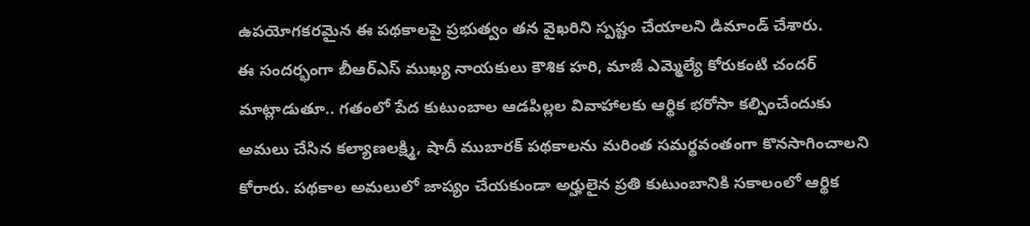ఉపయోగకరమైన ఈ పథకాలపై ప్రభుత్వం తన వైఖరిని స్పష్టం చేయాలని డిమాండ్ చేశారు.
ఈ సందర్భంగా బీఆర్ఎస్ ముఖ్య నాయకులు కౌశిక హరి, మాజీ ఎమ్మెల్యే కోరుకంటి చందర్ మాట్లాడుతూ.. గతంలో పేద కుటుంబాల ఆడపిల్లల వివాహాలకు ఆర్థిక భరోసా కల్పించేందుకు అమలు చేసిన కల్యాణలక్ష్మి, షాదీ ముబారక్ పథకాలను మరింత సమర్థవంతంగా కొనసాగించాలని కోరారు. పథకాల అమలులో జాప్యం చేయకుండా అర్హులైన ప్రతి కుటుంబానికి సకాలంలో ఆర్థిక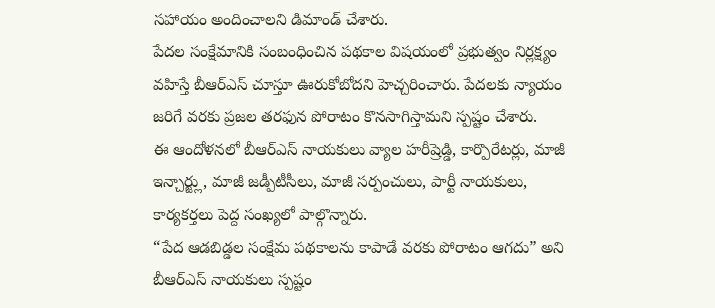సహాయం అందించాలని డిమాండ్ చేశారు.
పేదల సంక్షేమానికి సంబంధించిన పథకాల విషయంలో ప్రభుత్వం నిర్లక్ష్యం వహిస్తే బీఆర్ఎస్ చూస్తూ ఊరుకోబోదని హెచ్చరించారు. పేదలకు న్యాయం జరిగే వరకు ప్రజల తరఫున పోరాటం కొనసాగిస్తామని స్పష్టం చేశారు.
ఈ ఆందోళనలో బీఆర్ఎస్ నాయకులు వ్యాల హరీష్రెడ్డి, కార్పొరేటర్లు, మాజీ ఇన్చార్జ్లు, మాజీ జడ్పీటీసీలు, మాజీ సర్పంచులు, పార్టీ నాయకులు, కార్యకర్తలు పెద్ద సంఖ్యలో పాల్గొన్నారు.
“పేద ఆడబిడ్డల సంక్షేమ పథకాలను కాపాడే వరకు పోరాటం ఆగదు” అని బీఆర్ఎస్ నాయకులు స్పష్టం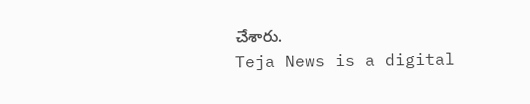చేశారు.
Teja News is a digital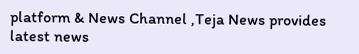platform & News Channel ,Teja News provides latest news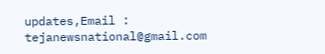updates,Email : tejanewsnational@gmail.com